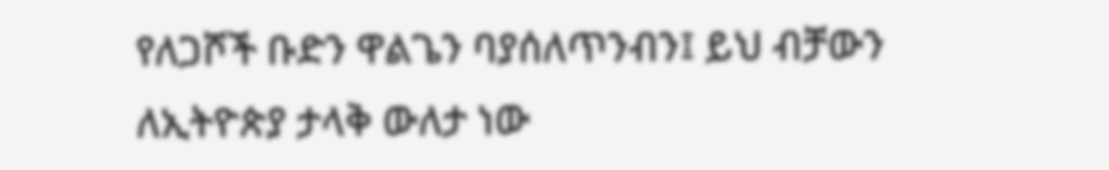የለጋሾች ቡድን ዋልጌን ባያሰለጥንብን፤ ይህ ብቻውን ለኢትዮጵያ ታላቅ ውለታ ነው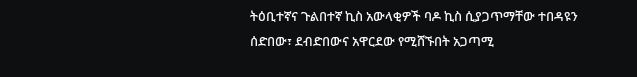ትዕቢተኛና ጉልበተኛ ኪስ አውላቂዎች ባዶ ኪስ ሲያጋጥማቸው ተበዳዩን ሰድበው፣ ደብድበውና አዋርደው የሚሸኙበት አጋጣሚ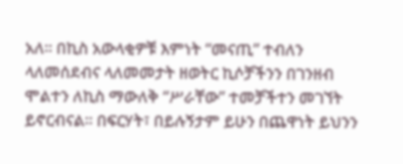አለ። በኪስ አውላቂዎቹ እምነት “መናጢ” ተብለን ላለመሰደብና ላለመመታት ዘወትር ኪሶቻችንን በገንዘብ ሞልተን ለኪስ ማውለቅ “ሥራቸው” ተመቻችተን መገኘት ይኖርብናል። በፍርሃት፣ በይሉኝታም ይሁን በጨዋነት ይህንን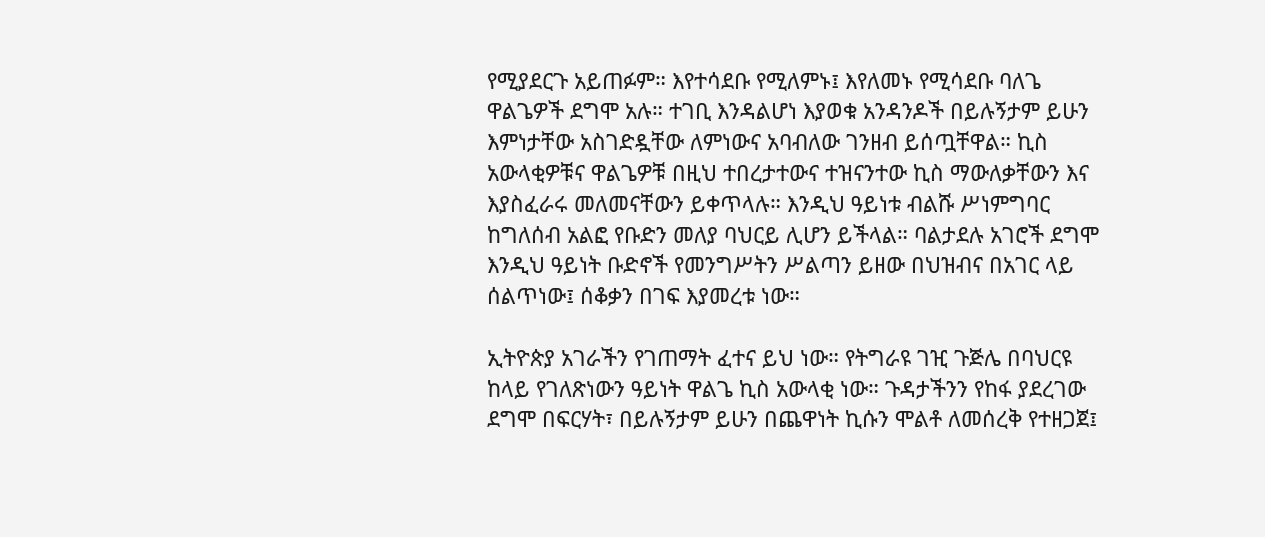የሚያደርጉ አይጠፉም። እየተሳደቡ የሚለምኑ፤ እየለመኑ የሚሳደቡ ባለጌ ዋልጌዎች ደግሞ አሉ። ተገቢ እንዳልሆነ እያወቁ አንዳንዶች በይሉኝታም ይሁን እምነታቸው አስገድዷቸው ለምነውና አባብለው ገንዘብ ይሰጧቸዋል። ኪስ አውላቂዎቹና ዋልጌዎቹ በዚህ ተበረታተውና ተዝናንተው ኪስ ማውለቃቸውን እና እያስፈራሩ መለመናቸውን ይቀጥላሉ። እንዲህ ዓይነቱ ብልሹ ሥነምግባር ከግለሰብ አልፎ የቡድን መለያ ባህርይ ሊሆን ይችላል። ባልታደሉ አገሮች ደግሞ እንዲህ ዓይነት ቡድኖች የመንግሥትን ሥልጣን ይዘው በህዝብና በአገር ላይ ሰልጥነው፤ ሰቆቃን በገፍ እያመረቱ ነው።

ኢትዮጵያ አገራችን የገጠማት ፈተና ይህ ነው። የትግራዩ ገዢ ጉጅሌ በባህርዩ ከላይ የገለጽነውን ዓይነት ዋልጌ ኪስ አውላቂ ነው። ጉዳታችንን የከፋ ያደረገው ደግሞ በፍርሃት፣ በይሉኝታም ይሁን በጨዋነት ኪሱን ሞልቶ ለመሰረቅ የተዘጋጀ፤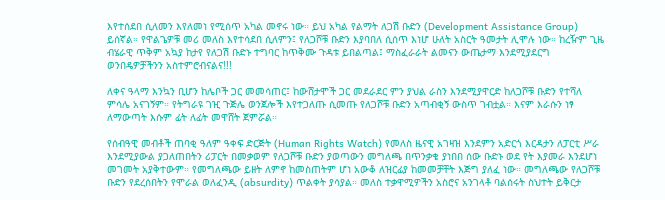እየተሰደበ ሲለመን እየለመነ የሚሰጥ አካል መኖሩ ነው። ይህ አካል የልማት ለጋሽ ቡድን (Development Assistance Group) ይሰኛል። የዋልጌዎቹ መሪ መለስ እየተሳደበ ሲለምን፤ የለጋሾቹ ቡድን እያባበለ ሲሰጥ እነሆ ሁለት አስርት ዓመታት ሊሞሉ ነው። ከረዥም ጊዜ ብሄራዊ ጥቅም አኳያ ከታየ የለጋሽ ቡድኑ ተግባር ከጥቅሙ ጉዳቱ ይበልጣል፤ ማስፈራራት ልመናን ውጤታማ እንደሚያደርግ ወንበዴዎቻችንን አስተምሮብናልና!!!

ለቀና ዓላማ እንኳን ቢሆን ከሌቦች ጋር መመሳጠር፤ ከውሸታሞች ጋር መደራደር ምን ያህል ራስን እንደሚያዋርድ ከለጋሾቹ ቡድን የተሻለ ምሳሌ አናገኝም። የትግራዩ ገዢ ጉጅሌ ወንጀሎች እየተጋለጡ ሲመጡ የለጋሾቹ ቡድን አጣብቂኝ ውስጥ ገብቷል። እናም እራሱን ነፃ ለማውጣት እሱም ፊት ለፊት መዋሸት ጀምሯል።

የሰብዓዊ መብቶች ጠባቂ ዓለም ዓቀፍ ድርጅት (Human Rights Watch) የመለስ ዜናዊ አገዛዝ እንደምን አድርጎ እርዳታን ለፓርቲ ሥራ እንደሚያውል ያጋለጠበትን ሪፓርት በመቃወም የለጋሾቹ ቡድን ያወጣውን መግለጫ በጥንቃቄ ያነበበ ሰው ቡድኑ ወደ የት እያመራ እንደሆነ መገመት አያቅተውም። የመግለጫው ይዘት ለምኖ ከመስጠትም ሆነ አውቆ ለዝርፊያ ከመመቻቸት እጅግ ያለፈ ነው። መግለጫው የለጋሾቹ ቡድን የደረሰበትን የሞራል ወለፈንዲ (absurdity) ጥልቀት ያሳያል። መለስ ተቃዋሚዎችን አስሮና አንገላቶ ባልሰሩት ስህተት ይቅርታ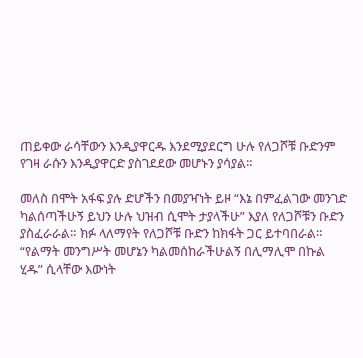ጠይቀው ራሳቸውን እንዲያዋርዱ እንደሚያደርግ ሁሉ የለጋሾቹ ቡድንም የገዛ ራሱን እንዲያዋርድ ያስገደደው መሆኑን ያሳያል።

መለስ በሞት አፋፍ ያሉ ድሆችን በመያዣነት ይዞ “እኔ በምፈልገው መንገድ ካልሰጣችሁኝ ይህን ሁሉ ህዝብ ሲሞት ታያላችሁ” እያለ የለጋሾቹን ቡድን ያስፈራራል። ክፉ ላለማየት የለጋሾቹ ቡድን ከክፋት ጋር ይተባበራል። “የልማት መንግሥት መሆኔን ካልመሰከራችሁልኝ በሊማሊሞ በኩል ሂዱ” ሲላቸው እውነት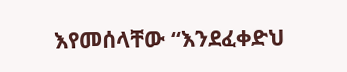እየመሰላቸው “እንደፈቀድህ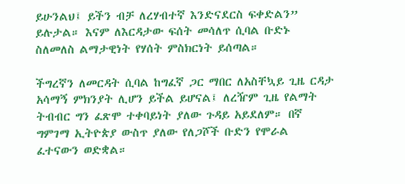ይሁንልህ፤ ይችን ብቻ ለረሃብተኛ እንድናደርስ ፍቀድልን” ይሉታል። እናም ለእርዳታው ፍሰት መሳለጥ ሲባል ቡድኑ ስለመለስ ልማታዊነት የሃሰት ምስክርነት ይሰጣል።

ችግረኛን ለመርዳት ሲባል ከግፈኛ ጋር ማበር ለአስቸኳይ ጊዜ ርዳታ አሳማኝ ምክንያት ሊሆን ይችል ይሆናል፤ ለረዥም ጊዜ የልማት ትብብር ግን ፈጽሞ ተቀባይነት ያለው ጉዳይ አይደለም። በኛ ግምገማ ኢትዮጵያ ውስጥ ያለው የለጋሾች ቡድን የሞራል ፈተናውን ወድቋል።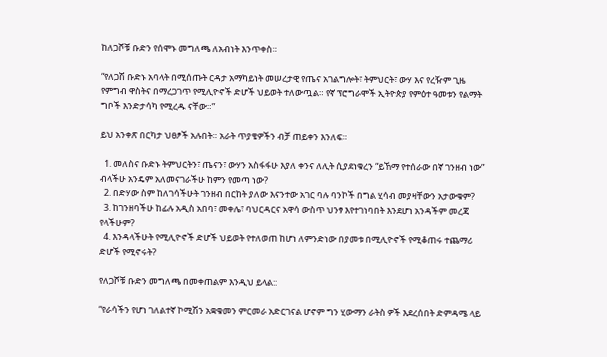ከለጋሾቹ ቡድን የሰሞኑ መግለጫ ለአብነት እንጥቀስ።

“የለጋሽ ቡድኑ አባላት በሚሰጡት ርዳታ አማካይነት መሠረታዊ የጤና አገልግሎት፣ ትምህርት፣ ውሃ እና የረዥም ጊዜ የምግብ ዋስትና በማረጋገጥ የሚሊዮኖች ድሆች ህይወት ተለውጧል። የኛ ፕሮግራሞች ኢትዮጵያ የምዕተ ዓመቱን የልማት ግቦች እንድታሳካ የሚረዱ ናቸው።”

ይህ አንቀጽ በርካታ ህፀፆች አሉበት። አራት ጥያቄዎችን ብቻ ጠይቀን እንለፍ።

  1. መለስና ቡድኑ ትምህርትን፣ ጤናን፣ ውሃን አስፋፋሁ እያለ ቀንና ለሊት ሲያደነቁረን “ይኸማ የተሰራው በኛ ገንዘብ ነው” ብላችሁ አንዴም አለመናገራችሁ ከምን የመጣ ነው?
  2. በድሃው ስም ከለገሳችሁት ገንዘብ በርከት ያለው እናንተው አገር ባሉ ባንኮች በግል ሂሳብ መያዛቸውን አታውቁም?
  3. ከገንዘባችሁ ከፊሉ አዲስ አበባ፣ መቀሌ፣ ባህርዳርና አዋሳ ውስጥ ህንፃ እየተገነባበት እንደሆነ አንዳችም መረጃ የላችሁም?
  4. እንዳላችሁት የሚሊዮኖች ድሆች ህይወት የተለወጠ ከሆነ ለምንድነው በያመቱ በሚሊዮኖች የሚቆጠሩ ተጨማሪ ድሆች የሚኖሩት?

የለጋሾቹ ቡድን መግለጫ በመቀጠልም እንዲህ ይላል::

“የራሳችን የሆነ ገለልተኛ ኮሚሽን አቋቁመን ምርመራ አድርገናል ሆኖም ግን ሂውማን ራትስ ዎች እደረሰበት ድምዳሜ ላይ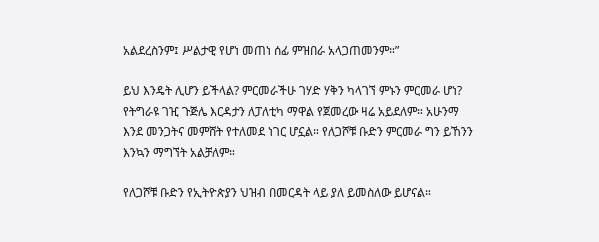አልደረስንም፤ ሥልታዊ የሆነ መጠነ ሰፊ ምዝበራ አላጋጠመንም።”

ይህ እንዴት ሊሆን ይችላል? ምርመራችሁ ገሃድ ሃቅን ካላገኘ ምኑን ምርመራ ሆነ? የትግራዩ ገዢ ጉጅሌ እርዳታን ለፓለቲካ ማዋል የጀመረው ዛሬ አይደለም። አሁንማ እንደ መንጋትና መምሸት የተለመደ ነገር ሆኗል። የለጋሾቹ ቡድን ምርመራ ግን ይኸንን እንኳን ማግኘት አልቻለም።

የለጋሾቹ ቡድን የኢትዮጵያን ህዝብ በመርዳት ላይ ያለ ይመስለው ይሆናል።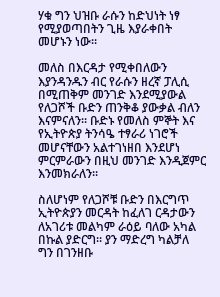ሃቁ ግን ህዝቡ ራሱን ከድህነት ነፃ የሚያወጣበትን ጊዜ እያራቀበት መሆኑን ነው።

መለስ በእርዳታ የሚቀበለውን እያንዳንዱን ብር የራሱን ዘረኛ ፓሊሲ በሚጠቅም መንገድ እንደሚያውል የለጋሾች ቡድን ጠንቅቆ ያውቃል ብለን እናምናለን። ቡድኑ የመለስ ምኞት እና የኢትዮጵያ ትንሳዔ ተፃራሪ ነገሮች መሆናቸውን አልተገነዘበ እንደሆነ ምርምራውን በዚህ መንገድ እንዲጀምር እንመክራለን።

ስለሆነም የለጋሾቹ ቡድን በእርግጥ ኢትዮጵያን መርዳት ከፈለገ ርዳታውን ለአገሪቱ መልካም ራዕይ ባለው አካል በኩል ያድርግ። ያን ማድረግ ካልቻለ ግን በገንዘቡ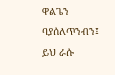ዋልጌን ባያሰለጥንብን፤ ይህ ራሱ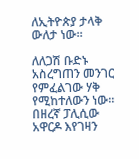ለኢትዮጵያ ታላቅ ውለታ ነው።

ለለጋሽ ቡድኑ አስረግጠን መንገር የምፈልገው ሃቅ የሚከተለውን ነው። በዘረኛ ፓሊሲው አዋርዶ እየገዛን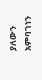ያለውን አምባገነን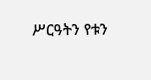ሥርዓትን የቱን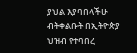ያህል እያባበላችሁ ብትቀልቡት በኢትዮጵያ ህዝብ የተባበረ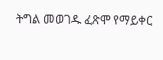ትግል መወገዱ ፈጽሞ የማይቀር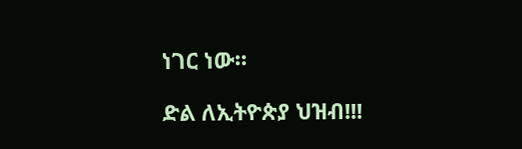ነገር ነው።

ድል ለኢትዮጵያ ህዝብ!!!